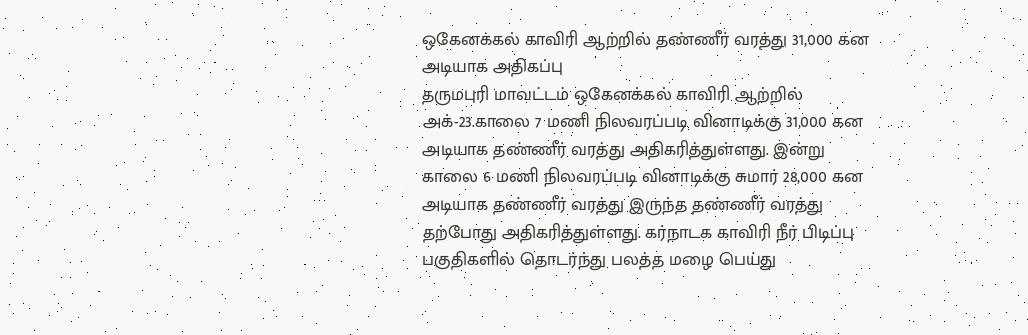ஒகேனக்கல் காவிரி ஆற்றில் தண்ணீர் வரத்து 31,000 கன அடியாக அதிகப்பு
தருமபுரி மாவட்டம் ஒகேனக்கல் காவிரி ஆற்றில் அக்-23.காலை 7 மணி நிலவரப்படி வினாடிக்கு 31,000 கன அடியாக தண்ணீர் வரத்து அதிகரித்துள்ளது. இன்று காலை 6 மணி நிலவரப்படி வினாடிக்கு சுமார் 28,000 கன அடியாக தண்ணீர் வரத்து இருந்த தண்ணீர் வரத்து தற்போது அதிகரித்துள்ளது. கர்நாடக காவிரி நீர் பிடிப்பு பகுதிகளில் தொடர்ந்து பலத்த மழை பெய்து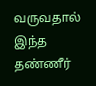வருவதால் இந்த தண்ணீர்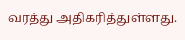வரத்து அதிகரித்துள்ளது.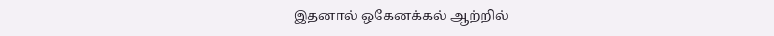இதனால் ஒகேனக்கல் ஆற்றில்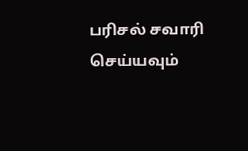பரிசல் சவாரி செய்யவும்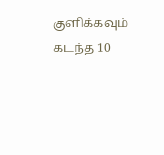குளிக்கவும் கடந்த 10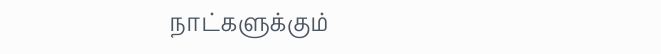நாட்களுக்கும்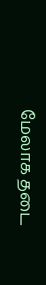மேலாக தடை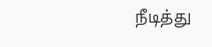நீடித்து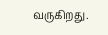வருகிறது.